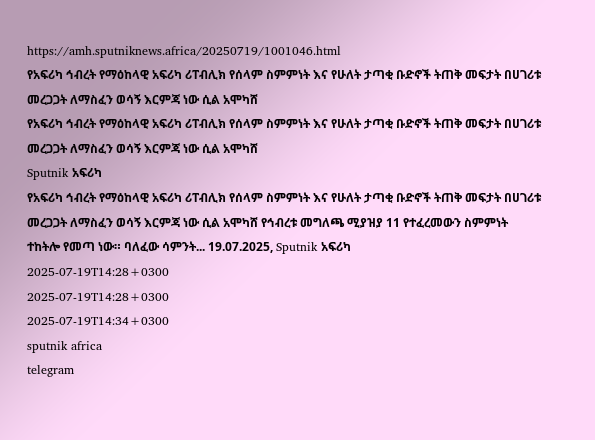https://amh.sputniknews.africa/20250719/1001046.html
የአፍሪካ ኅብረት የማዕከላዊ አፍሪካ ሪፐብሊክ የሰላም ስምምነት እና የሁለት ታጣቂ ቡድኖች ትጠቅ መፍታት በሀገሪቱ መረጋጋት ለማስፈን ወሳኝ እርምጃ ነው ሲል አሞካሸ
የአፍሪካ ኅብረት የማዕከላዊ አፍሪካ ሪፐብሊክ የሰላም ስምምነት እና የሁለት ታጣቂ ቡድኖች ትጠቅ መፍታት በሀገሪቱ መረጋጋት ለማስፈን ወሳኝ እርምጃ ነው ሲል አሞካሸ
Sputnik አፍሪካ
የአፍሪካ ኅብረት የማዕከላዊ አፍሪካ ሪፐብሊክ የሰላም ስምምነት እና የሁለት ታጣቂ ቡድኖች ትጠቅ መፍታት በሀገሪቱ መረጋጋት ለማስፈን ወሳኝ እርምጃ ነው ሲል አሞካሸ የኅብረቱ መግለጫ ሚያዝያ 11 የተፈረመውን ስምምነት ተከትሎ የመጣ ነው። ባለፈው ሳምንት... 19.07.2025, Sputnik አፍሪካ
2025-07-19T14:28+0300
2025-07-19T14:28+0300
2025-07-19T14:34+0300
sputnik africa
telegram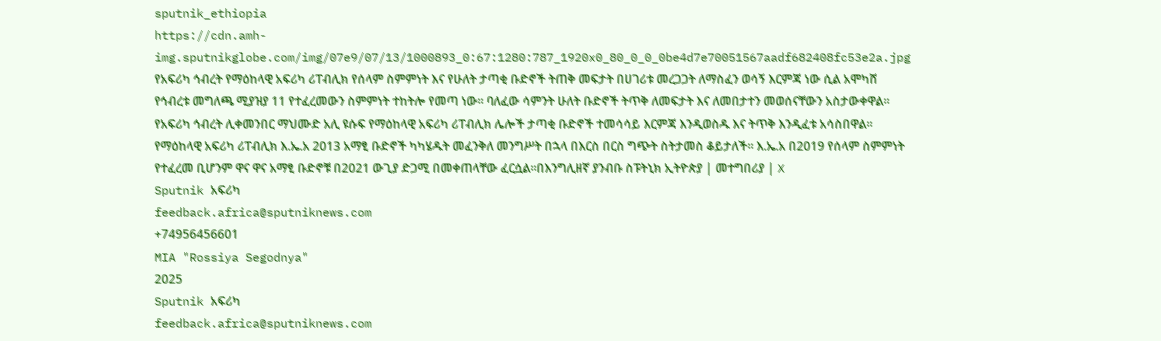sputnik_ethiopia
https://cdn.amh-img.sputnikglobe.com/img/07e9/07/13/1000893_0:67:1280:787_1920x0_80_0_0_0be4d7e70051567aadf682408fc53e2a.jpg
የአፍሪካ ኅብረት የማዕከላዊ አፍሪካ ሪፐብሊክ የሰላም ስምምነት እና የሁለት ታጣቂ ቡድኖች ትጠቅ መፍታት በሀገሪቱ መረጋጋት ለማስፈን ወሳኝ እርምጃ ነው ሲል አሞካሸ የኅብረቱ መግለጫ ሚያዝያ 11 የተፈረመውን ስምምነት ተከትሎ የመጣ ነው። ባለፈው ሳምንት ሁለት ቡድኖች ትጥቅ ለመፍታት እና ለመበታተን መወሰናቸውን አስታውቀዋል። የአፍሪካ ኅብረት ሊቀመንበር ማህሙድ አሊ ዩሱፍ የማዕከላዊ አፍሪካ ሪፐብሊክ ሌሎች ታጣቂ ቡድኖች ተመሳሳይ እርምጃ እንዲወስዱ እና ትጥቅ እንዲፈቱ አሳስበዋል። የማዕከላዊ አፍሪካ ሪፐብሊክ እ.ኤ.አ 2013 አማፂ ቡድኖች ካካሄዱት መፈንቅለ መንግሥት በኋላ በእርስ በርስ ግጭት ስትታመስ ቆይታለች። እ.ኤ.አ በ2019 የሰላም ስምምነት የተፈረመ ቢሆንም ዋና ዋና አማፂ ቡድኖቹ በ2021 ውጊያ ድጋሚ በመቀጠላቸው ፈርሷል።በእንግሊዘኛ ያንብቡ ስፑትኒክ ኢትዮጵያ | መተግበሪያ | X
Sputnik አፍሪካ
feedback.africa@sputniknews.com
+74956456601
MIA "Rossiya Segodnya"
2025
Sputnik አፍሪካ
feedback.africa@sputniknews.com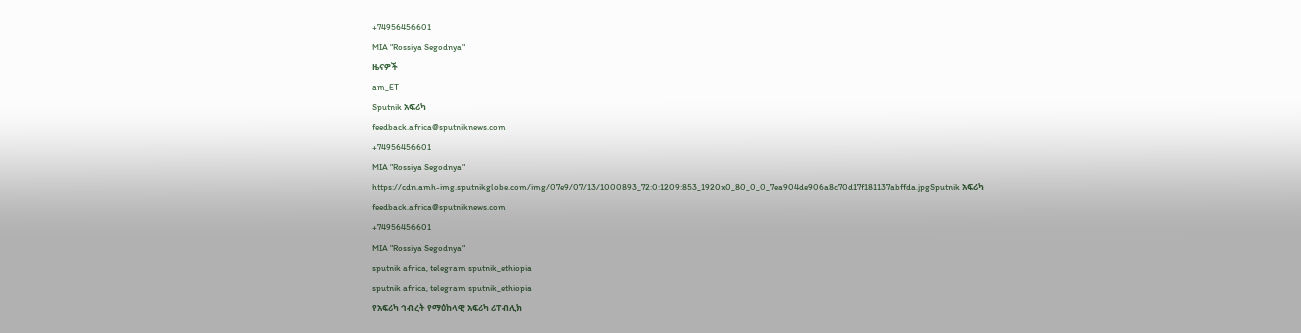+74956456601
MIA "Rossiya Segodnya"
ዜናዎች
am_ET
Sputnik አፍሪካ
feedback.africa@sputniknews.com
+74956456601
MIA "Rossiya Segodnya"
https://cdn.amh-img.sputnikglobe.com/img/07e9/07/13/1000893_72:0:1209:853_1920x0_80_0_0_7ea904de906a8c70d17f181137abffda.jpgSputnik አፍሪካ
feedback.africa@sputniknews.com
+74956456601
MIA "Rossiya Segodnya"
sputnik africa, telegram sputnik_ethiopia
sputnik africa, telegram sputnik_ethiopia
የአፍሪካ ኅብረት የማዕከላዊ አፍሪካ ሪፐብሊክ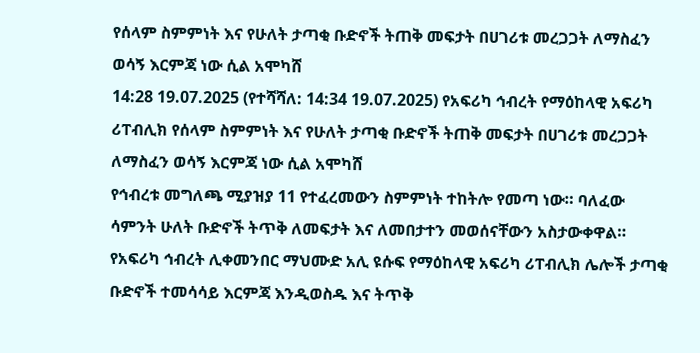የሰላም ስምምነት እና የሁለት ታጣቂ ቡድኖች ትጠቅ መፍታት በሀገሪቱ መረጋጋት ለማስፈን ወሳኝ እርምጃ ነው ሲል አሞካሸ
14:28 19.07.2025 (የተሻሻለ: 14:34 19.07.2025) የአፍሪካ ኅብረት የማዕከላዊ አፍሪካ ሪፐብሊክ የሰላም ስምምነት እና የሁለት ታጣቂ ቡድኖች ትጠቅ መፍታት በሀገሪቱ መረጋጋት ለማስፈን ወሳኝ እርምጃ ነው ሲል አሞካሸ
የኅብረቱ መግለጫ ሚያዝያ 11 የተፈረመውን ስምምነት ተከትሎ የመጣ ነው። ባለፈው ሳምንት ሁለት ቡድኖች ትጥቅ ለመፍታት እና ለመበታተን መወሰናቸውን አስታውቀዋል።
የአፍሪካ ኅብረት ሊቀመንበር ማህሙድ አሊ ዩሱፍ የማዕከላዊ አፍሪካ ሪፐብሊክ ሌሎች ታጣቂ ቡድኖች ተመሳሳይ እርምጃ እንዲወስዱ እና ትጥቅ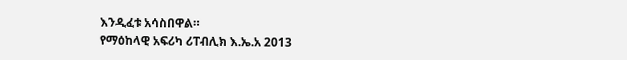እንዲፈቱ አሳስበዋል።
የማዕከላዊ አፍሪካ ሪፐብሊክ እ.ኤ.አ 2013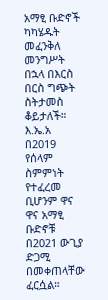አማፂ ቡድኖች ካካሄዱት መፈንቅለ መንግሥት በኋላ በእርስ በርስ ግጭት ስትታመስ ቆይታለች። እ.ኤ.አ በ2019 የሰላም ስምምነት የተፈረመ ቢሆንም ዋና ዋና አማፂ ቡድኖቹ በ2021 ውጊያ ድጋሚ በመቀጠላቸው ፈርሷል።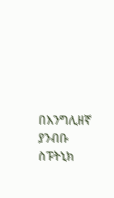በእንግሊዘኛ ያንብቡ
ስፑትኒክ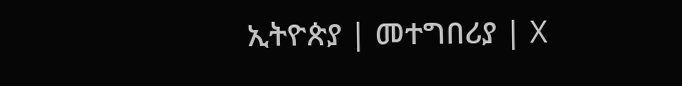ኢትዮጵያ | መተግበሪያ | X